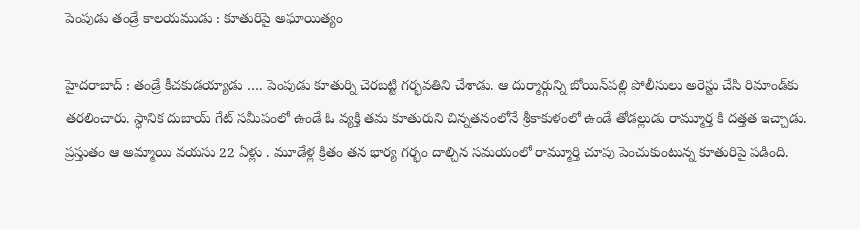పెంపుడు తండ్రే కాలయముడు : కూతురిపై అఘాయిత్యం

హైదరాబాద్‌ : తండ్రే కీచకుడయ్యాడు …. పెంపుడు కూతుర్ని చెరబట్టి గర్భవతిని చేశాడు. ఆ దుర్మార్గున్ని బోయిన్‌పల్లి పోలీసులు అరెస్టు చేసి రిమాండ్‌కు తరలించారు. స్ధానిక దుబాయ్‌ గేట్‌ సమీపంలో ఉండే ఓ వ్యక్తి తమ కూతురుని చిన్నతనంలోనే శ్రీకాకుళంలో ఉండే తోడల్లుడు రామ్మూర్త కి దత్తత ఇచ్చాడు. ప్రస్తుతం ఆ అమ్మాయి వయసు 22 ఏళ్లు . మూడేళ్ల క్రితం తన భార్య గర్భం దాల్చిన సమయంలో రామ్మూర్తి చూపు పెంచుకుంటున్న కూతురిపై పడింది.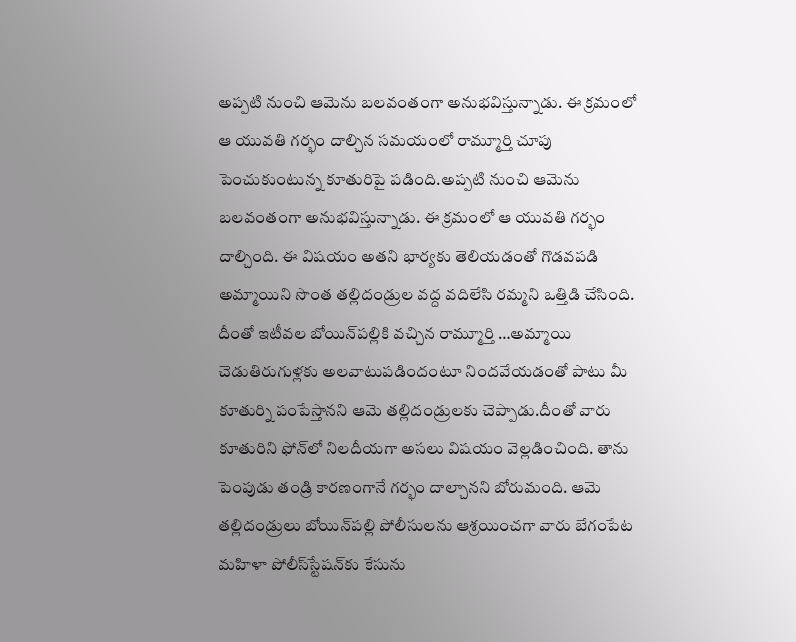అప్పటి నుంచి ఆమెను బలవంతంగా అనుభవిస్తున్నాడు. ఈ క్రమంలో ఆ యువతి గర్భం దాల్చిన సమయంలో రామ్మూర్తి చూపు పెంచుకుంటున్న కూతురిపై పడింది.అప్పటి నుంచి ఆమెను బలవంతంగా అనుభవిస్తున్నాడు. ఈ క్రమంలో ఆ యువతి గర్భం దాల్చింది. ఈ విషయం అతని భార్యకు తెలియడంతో గొడవపడి అమ్మాయిని సొంత తల్లిదండ్రుల వద్ద వదిలేసి రమ్మని ఒత్తిడి చేసింది. దీంతో ఇటీవల బోయిన్‌పల్లికి వచ్చిన రామ్మూర్తి …అమ్మాయి చెడుతిరుగుళ్లకు అలవాటుపడిందంటూ నిందవేయడంతో పాటు మీ కూతుర్ని పంపేస్తానని ఆమె తల్లిదండ్రులకు చెప్పాడు.దీంతో వారు కూతురిని ఫోన్‌లో నిలదీయగా అసలు విషయం వెల్లడించింది. తాను పెంపుడు తండ్రి కారణంగానే గర్భం దాల్చానని బోరుమంది. ఆమె తల్లిదండ్రులు బోయిన్‌పల్లి పోలీసులను ఆశ్రయించగా వారు బేగంపేట మహిళా పోలీస్‌స్టేషన్‌కు కేసును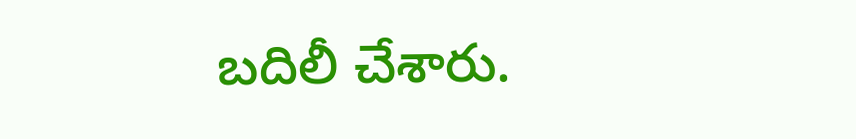బదిలీ చేశారు.